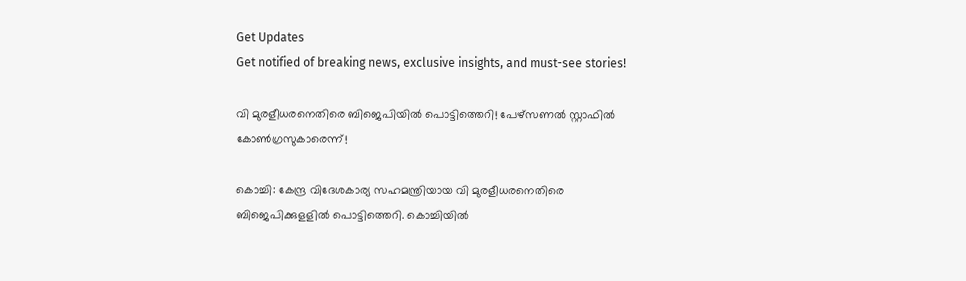Get Updates
Get notified of breaking news, exclusive insights, and must-see stories!

വി മുരളീധരനെതിരെ ബിജെപിയിൽ പൊട്ടിത്തെറി! പേഴ്‌സണല്‍ സ്റ്റാഫില്‍ കോണ്‍ഗ്രസുകാരെന്ന്!

കൊച്ചി: കേന്ദ്ര വിദേശകാര്യ സഹമന്ത്രിയായ വി മുരളീധരനെതിരെ ബിജെപിക്കുളളില്‍ പൊട്ടിത്തെറി. കൊച്ചിയില്‍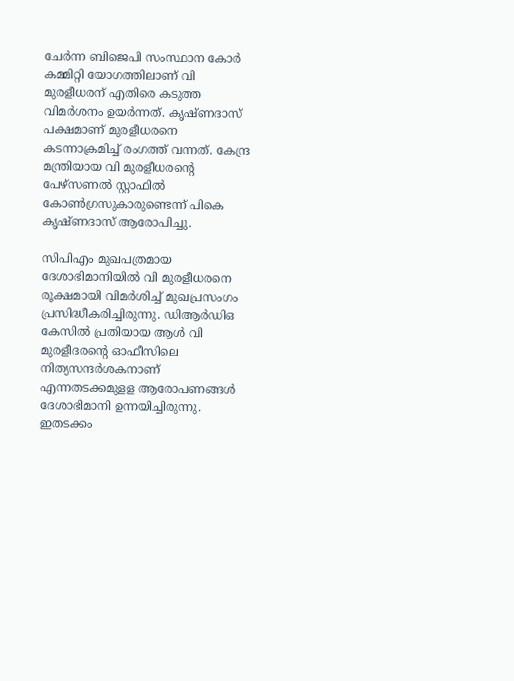ചേര്‍ന്ന ബിജെപി സംസ്ഥാന കോര്‍ കമ്മിറ്റി യോഗത്തിലാണ് വി മുരളീധരന് എതിരെ കടുത്ത വിമര്‍ശനം ഉയര്‍ന്നത്. കൃഷ്ണദാസ് പക്ഷമാണ് മുരളീധരനെ കടന്നാക്രമിച്ച് രംഗത്ത് വന്നത്. കേന്ദ്ര മന്ത്രിയായ വി മുരളീധരന്റെ പേഴ്‌സണല്‍ സ്റ്റാഫില്‍ കോണ്‍ഗ്രസുകാരുണ്ടെന്ന് പികെ കൃഷ്ണദാസ് ആരോപിച്ചു.

സിപിഎം മുഖപത്രമായ ദേശാഭിമാനിയില്‍ വി മുരളീധരനെ രൂക്ഷമായി വിമര്‍ശിച്ച് മുഖപ്രസംഗം പ്രസിദ്ധീകരിച്ചിരുന്നു. ഡിആര്‍ഡിഒ കേസില്‍ പ്രതിയായ ആള്‍ വി മുരളീദരന്റെ ഓഫീസിലെ നിത്യസന്ദര്‍ശകനാണ് എന്നതടക്കമുളള ആരോപണങ്ങള്‍ ദേശാഭിമാനി ഉന്നയിച്ചിരുന്നു. ഇതടക്കം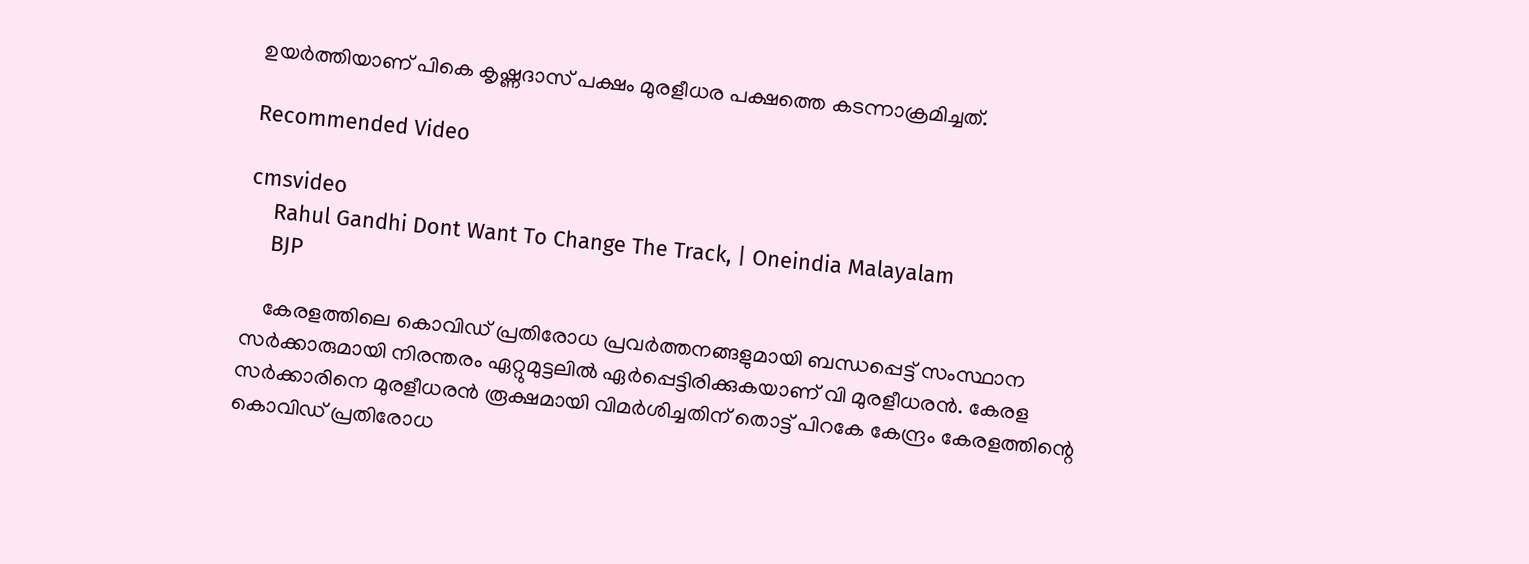ഉയര്‍ത്തിയാണ് പികെ കൃഷ്ണദാസ് പക്ഷം മുരളീധര പക്ഷത്തെ കടന്നാക്രമിച്ചത്.

Recommended Video

cmsvideo
    Rahul Gandhi Dont Want To Change The Track, | Oneindia Malayalam
    BJP

    കേരളത്തിലെ കൊവിഡ് പ്രതിരോധ പ്രവര്‍ത്തനങ്ങളുമായി ബന്ധപ്പെട്ട് സംസ്ഥാന സര്‍ക്കാരുമായി നിരന്തരം ഏറ്റുമുട്ടലില്‍ ഏര്‍പ്പെട്ടിരിക്കുകയാണ് വി മുരളീധരന്‍. കേരള സര്‍ക്കാരിനെ മുരളീധരന്‍ രൂക്ഷമായി വിമര്‍ശിച്ചതിന് തൊട്ട് പിറകേ കേന്ദ്രം കേരളത്തിന്റെ കൊവിഡ് പ്രതിരോധ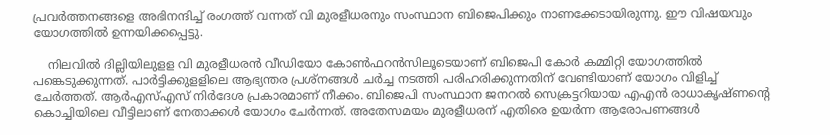പ്രവര്‍ത്തനങ്ങളെ അഭിനന്ദിച്ച് രംഗത്ത് വന്നത് വി മുരളീധരനും സംസ്ഥാന ബിജെപിക്കും നാണക്കേടായിരുന്നു. ഈ വിഷയവും യോഗത്തില്‍ ഉന്നയിക്കപ്പെട്ടു.

    നിലവില്‍ ദില്ലിയിലുളള വി മുരളീധരന്‍ വീഡിയോ കോണ്‍ഫറന്‍സിലൂടെയാണ് ബിജെപി കോര്‍ കമ്മിറ്റി യോഗത്തില്‍ പങ്കെടുക്കുന്നത്. പാര്‍ട്ടിക്കുളളിലെ ആഭ്യന്തര പ്രശ്‌നങ്ങള്‍ ചര്‍ച്ച നടത്തി പരിഹരിക്കുന്നതിന് വേണ്ടിയാണ് യോഗം വിളിച്ച് ചേര്‍ത്തത്. ആര്‍എസ്എസ് നിര്‍ദേശ പ്രകാരമാണ് നീക്കം. ബിജെപി സംസ്ഥാന ജനറല്‍ സെക്രട്ടറിയായ എഎന്‍ രാധാകൃഷ്ണന്റെ കൊച്ചിയിലെ വീട്ടിലാണ് നേതാക്കള്‍ യോഗം ചേര്‍ന്നത്. അതേസമയം മുരളീധരന് എതിരെ ഉയര്‍ന്ന ആരോപണങ്ങള്‍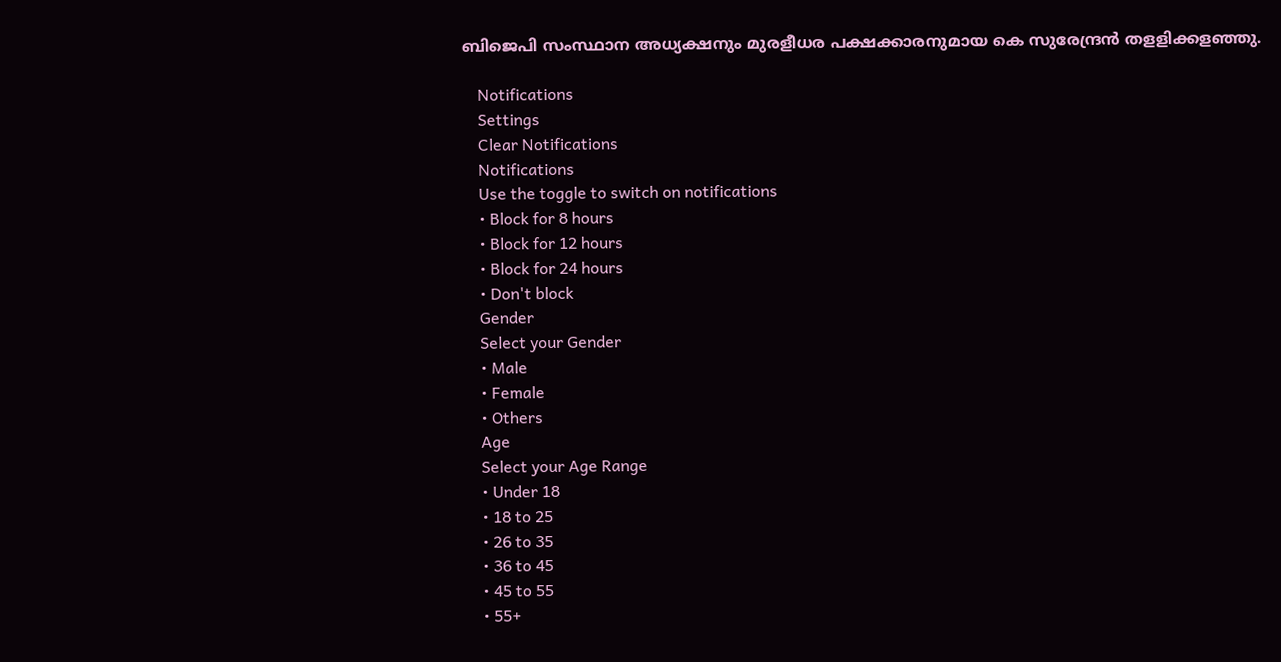ബിജെപി സംസ്ഥാന അധ്യക്ഷനും മുരളീധര പക്ഷക്കാരനുമായ കെ സുരേന്ദ്രന്‍ തളളിക്കളഞ്ഞു.

    Notifications
    Settings
    Clear Notifications
    Notifications
    Use the toggle to switch on notifications
    • Block for 8 hours
    • Block for 12 hours
    • Block for 24 hours
    • Don't block
    Gender
    Select your Gender
    • Male
    • Female
    • Others
    Age
    Select your Age Range
    • Under 18
    • 18 to 25
    • 26 to 35
    • 36 to 45
    • 45 to 55
    • 55+